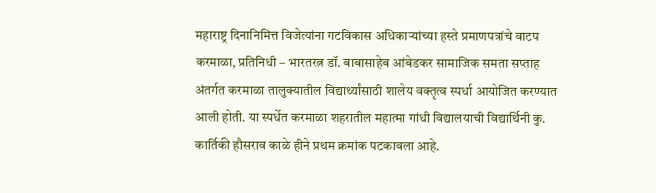महाराष्ट्र दिनानिमित्त विजेत्यांना गटविकास अधिकाऱ्यांच्या हस्ते प्रमाणपत्रांचे वाटप
करमाळा, प्रतिनिधी – भारतरत्न डॉ. बाबासाहेब आंबेडकर सामाजिक समता सप्ताह अंतर्गत करमाळा तालुक्यातील विद्यार्थ्यांसाठी शालेय वक्तृत्व स्पर्धा आयोजित करण्यात आली होती. या स्पर्धेत करमाळा शहरातील महात्मा गांधी विद्यालयाची विद्यार्थिनी कु. कार्तिकी हौसराव काळे हीने प्रथम क्रमांक पटकावला आहे.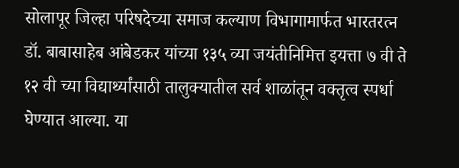सोलापूर जिल्हा परिषदेच्या समाज कल्याण विभागामार्फत भारतरत्न डॉ. बाबासाहेब आंबेडकर यांच्या १३५ व्या जयंतीनिमित्त इयत्ता ७ वी ते १२ वी च्या विद्यार्थ्यांसाठी तालुक्यातील सर्व शाळांतून वक्तृत्व स्पर्धा घेण्यात आल्या. या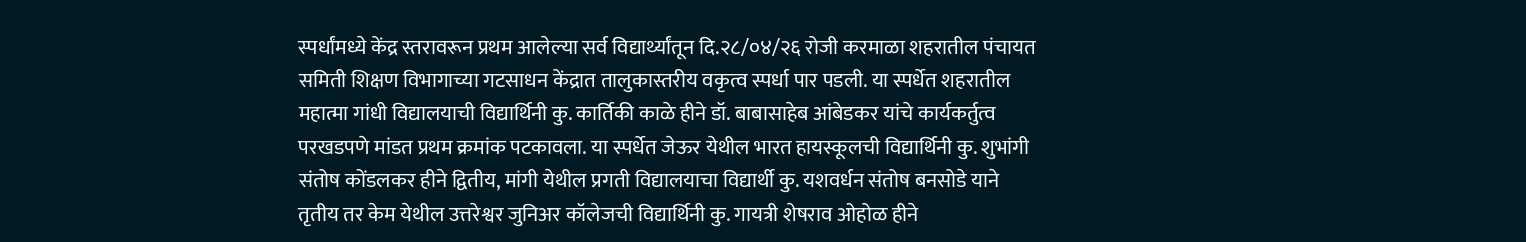स्पर्धांमध्ये केंद्र स्तरावरून प्रथम आलेल्या सर्व विद्यार्थ्यांतून दि.२८/०४/२६ रोजी करमाळा शहरातील पंचायत समिती शिक्षण विभागाच्या गटसाधन केंद्रात तालुकास्तरीय वकृत्व स्पर्धा पार पडली. या स्पर्धेत शहरातील महात्मा गांधी विद्यालयाची विद्यार्थिनी कु. कार्तिकी काळे हीने डॉ. बाबासाहेब आंबेडकर यांचे कार्यकर्तुत्व परखडपणे मांडत प्रथम क्रमांक पटकावला. या स्पर्धेत जेऊर येथील भारत हायस्कूलची विद्यार्थिनी कु. शुभांगी संतोष कोंडलकर हीने द्वितीय, मांगी येथील प्रगती विद्यालयाचा विद्यार्थी कु. यशवर्धन संतोष बनसोडे याने तृतीय तर केम येथील उत्तरेश्वर जुनिअर कॉलेजची विद्यार्थिनी कु. गायत्री शेषराव ओहोळ हीने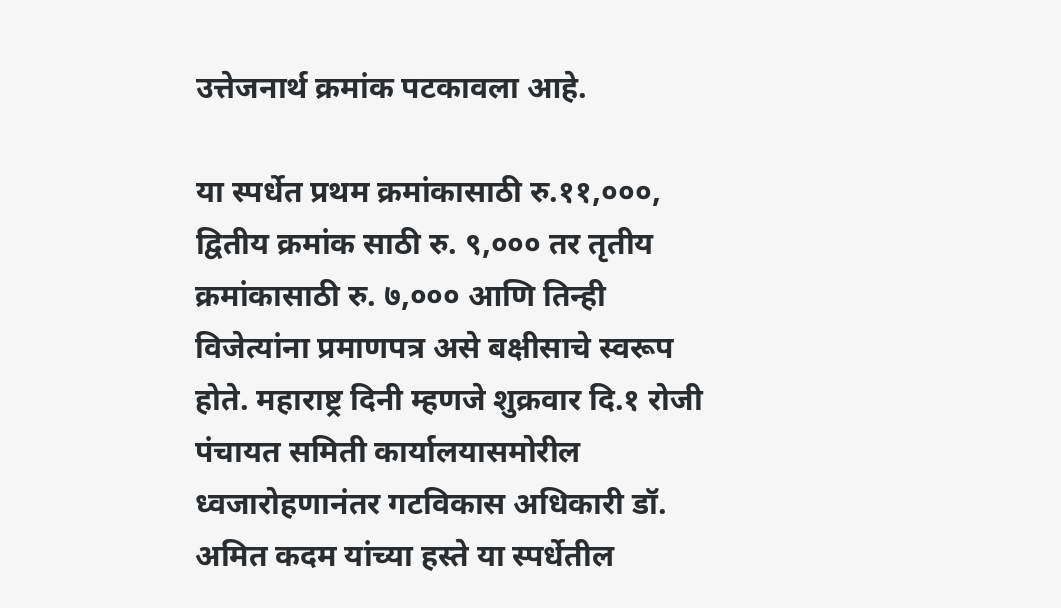उत्तेजनार्थ क्रमांक पटकावला आहे.

या स्पर्धेत प्रथम क्रमांकासाठी रु.११,०००, द्वितीय क्रमांक साठी रु. ९,००० तर तृतीय क्रमांकासाठी रु. ७,००० आणि तिन्ही विजेत्यांना प्रमाणपत्र असे बक्षीसाचे स्वरूप होते. महाराष्ट्र दिनी म्हणजे शुक्रवार दि.१ रोजी पंचायत समिती कार्यालयासमोरील ध्वजारोहणानंतर गटविकास अधिकारी डॉ. अमित कदम यांच्या हस्ते या स्पर्धेतील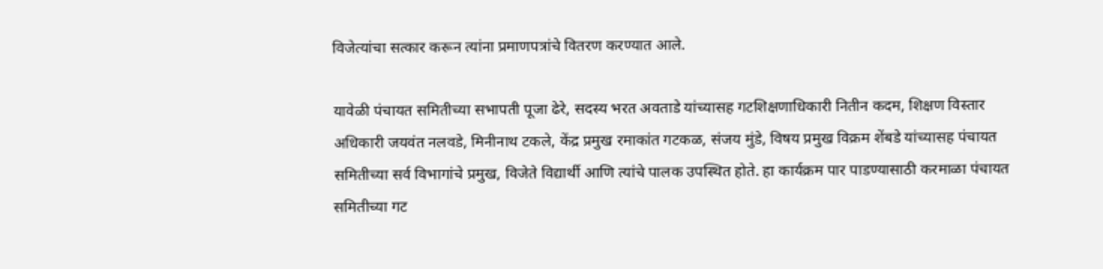विजेत्यांचा सत्कार करून त्यांना प्रमाणपत्रांचे वितरण करण्यात आले.

यावेळी पंचायत समितीच्या सभापती पूजा ढेरे, सदस्य भरत अवताडे यांच्यासह गटशिक्षणाधिकारी नितीन कदम, शिक्षण विस्तार अधिकारी जयवंत नलवडे, मिनीनाथ टकले, केंद्र प्रमुख रमाकांत गटकळ, संजय मुंडे, विषय प्रमुख विक्रम शेंबडे यांच्यासह पंचायत समितीच्या सर्व विभागांचे प्रमुख, विजेते विद्यार्थी आणि त्यांचे पालक उपस्थित होते. हा कार्यक्रम पार पाडण्यासाठी करमाळा पंचायत समितीच्या गट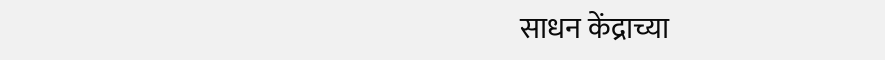साधन केंद्राच्या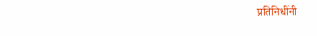प्रतिनिधींनी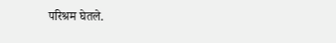परिश्रम घेतले.